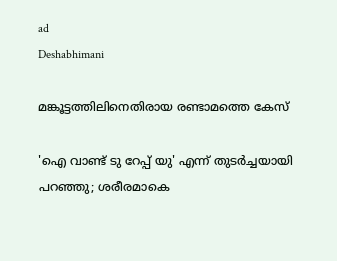ad
Deshabhimani

മങ്കൂട്ടത്തിലിനെതിരായ രണ്ടാമത്തെ കേസ്

'ഐ വാണ്ട് ടു റേപ്പ് യു' എന്ന് തുടർച്ചയായി പറഞ്ഞു; ശരീരമാകെ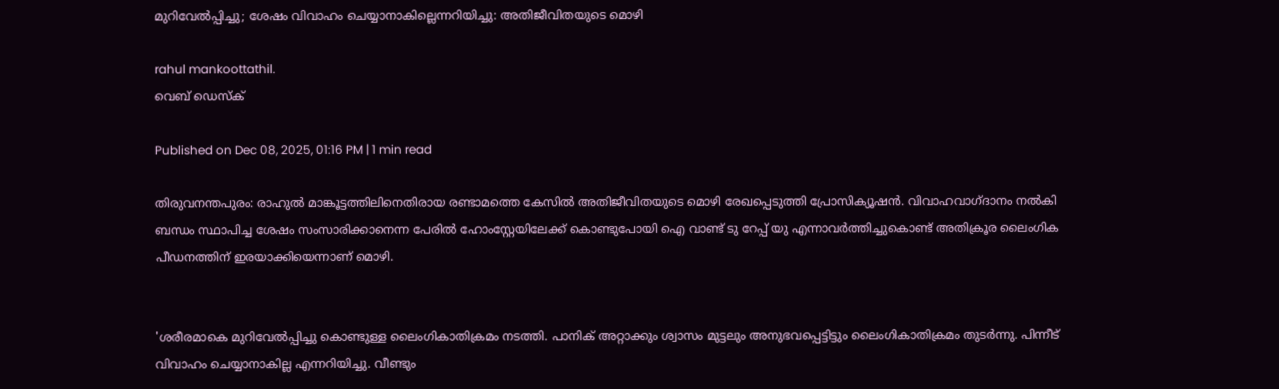മുറിവേൽപ്പിച്ചു; ശേഷം വിവാഹം ചെയ്യാനാകില്ലെന്നറിയിച്ചു: അതിജീവിതയുടെ മൊഴി

rahul mankoottathil.
വെബ് ഡെസ്ക്

Published on Dec 08, 2025, 01:16 PM | 1 min read

തിരുവനന്തപുരം: രാഹുൽ മാങ്കൂട്ടത്തിലിനെതിരായ രണ്ടാമത്തെ കേസിൽ അതിജീവിതയുടെ മൊഴി രേഖപ്പെടുത്തി പ്രോസിക്യൂഷൻ. വിവാഹവാഗ്ദാനം നൽകി ബന്ധം സ്ഥാപിച്ച ശേഷം സംസാരിക്കാനെന്ന പേരിൽ ഹോംസ്റ്റേയിലേക്ക് കൊണ്ടുപോയി ഐ വാണ്ട് ടു റേപ്പ് യു എന്നാവർത്തിച്ചുകൊണ്ട് അതിക്രൂര ലൈംഗിക പീഡനത്തിന് ഇരയാക്കിയെന്നാണ് മൊഴി.


'ശരീരമാകെ മുറിവേൽപ്പിച്ചു കൊണ്ടുള്ള ലൈംഗികാതിക്രമം നടത്തി. പാനിക് അറ്റാക്കും ശ്വാസം മുട്ടലും അനുഭവപ്പെട്ടിട്ടും ലൈംഗികാതിക്രമം തുടർന്നു. പിന്നീട് വിവാഹം ചെയ്യാനാകില്ല എന്നറിയിച്ചു. വീണ്ടും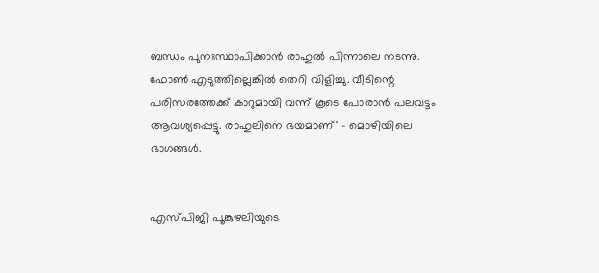ബന്ധം പുനഃസ്ഥാപിക്കാൻ രാഹുൽ പിന്നാലെ നടന്നു. ഫോൺ എടുത്തില്ലെങ്കിൽ തെറി വിളിച്ചു. വീടിന്റെ പരിസരത്തേക്ക് കാറുമായി വന്ന് കൂടെ പോരാൻ പലവട്ടം ആവശ്യപ്പെട്ടു. രാഹുലിനെ ഭയമാണ്' - മൊഴിയിലെ ഭാഗങ്ങൾ.


എസ്പിജി പൂങ്കുഴലിയുടെ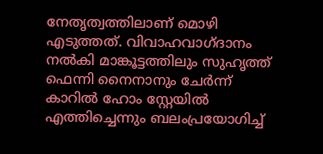നേതൃത്വത്തിലാണ് മൊഴി എടുത്തത്. വിവാഹവാഗ്ദാനം നൽകി മാങ്കൂട്ടത്തിലും സുഹൃത്ത് ഫെന്നി നൈനാനും ചേർന്ന് കാറിൽ ഹോം സ്റ്റേയിൽ എത്തിച്ചെന്നും ബലംപ്രയോഗിച്ച്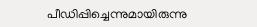പീഡിപ്പിച്ചെന്നുമായിരുന്നു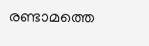രണ്ടാമത്തെ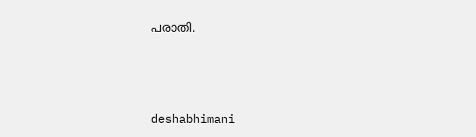പരാതി.



deshabhimani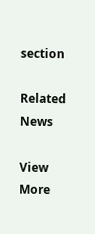section

Related News

View More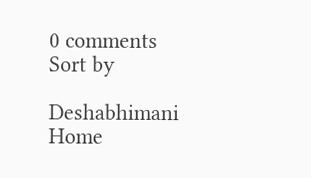0 comments
Sort by

Deshabhimani
Home